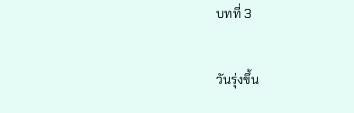บทที่ 3

วันรุ่งขึ้น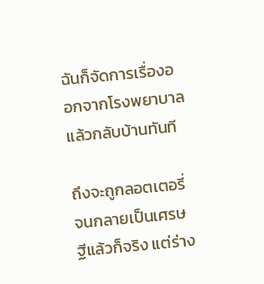ฉันก็จัดการเรื่องออกจากโรงพยาบาลแล้วกลับบ้านทันที

ถึงจะถูกลอตเตอรี่จนกลายเป็นเศรษฐีแล้วก็จริง แต่ร่าง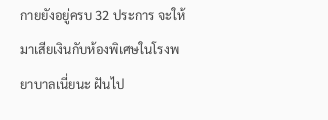กายยังอยู่ครบ 32 ประการ จะให้มาเสียเงินกับห้องพิเศษในโรงพยาบาลเนี่ยนะ ฝันไป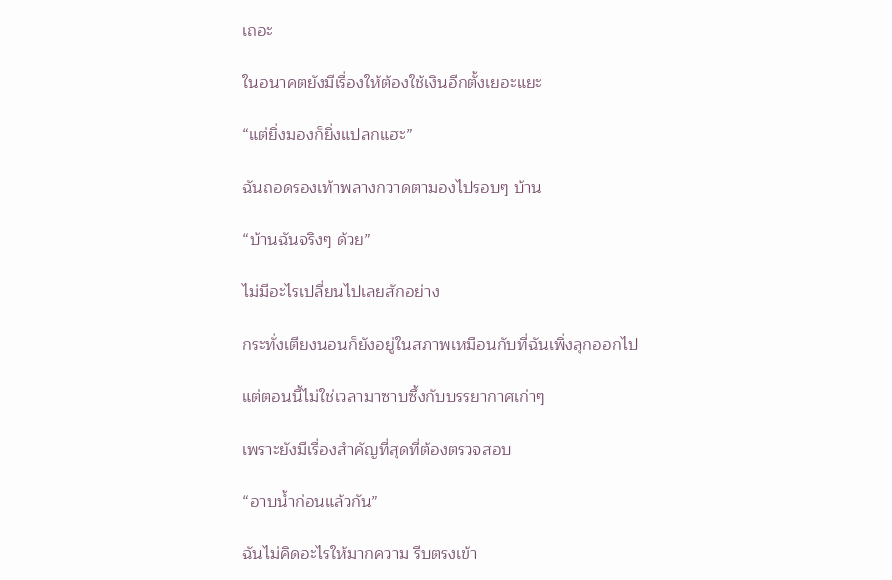เถอะ

ในอนาคตยังมีเรื่องให้ต้องใช้เงินอีกตั้งเยอะแยะ

“แต่ยิ่งมองก็ยิ่งแปลกแฮะ”

ฉันถอดรองเท้าพลางกวาดตามองไปรอบๆ บ้าน

“บ้านฉันจริงๆ ด้วย”

ไม่มีอะไรเปลี่ยนไปเลยสักอย่าง

กระทั่งเตียงนอนก็ยังอยู่ในสภาพเหมือนกับที่ฉันเพิ่งลุกออกไป

แต่ตอนนี้ไม่ใช่เวลามาซาบซึ้งกับบรรยากาศเก่าๆ

เพราะยังมีเรื่องสำคัญที่สุดที่ต้องตรวจสอบ

“อาบน้ำก่อนแล้วกัน”

ฉันไม่คิดอะไรให้มากความ รีบตรงเข้า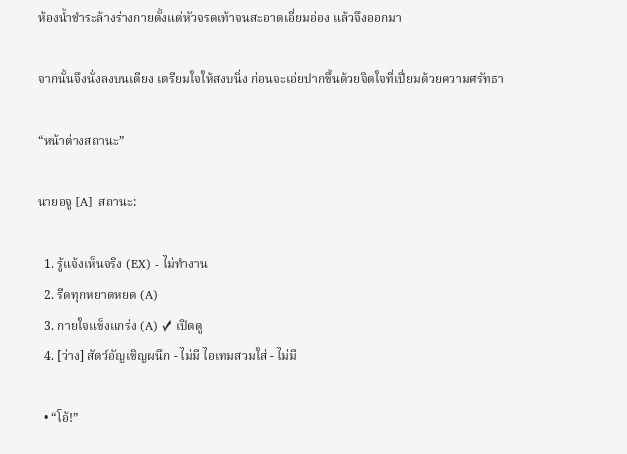ห้องน้ำชำระล้างร่างกายตั้งแต่หัวจรดเท้าจนสะอาดเอี่ยมอ่อง แล้วจึงออกมา

จากนั้นจึงนั่งลงบนเตียง เตรียมใจให้สงบนิ่ง ก่อนจะเอ่ยปากขึ้นด้วยจิตใจที่เปี่ยมด้วยความศรัทธา

“หน้าต่างสถานะ”

นายอจู [A] สถานะ:

  1. รู้แจ้งเห็นจริง (EX) - ไม่ทำงาน
  2. รีดทุกหยาดหยด (A)
  3. กายใจแข็งแกร่ง (A) ✓ เปิดดู
  4. [ว่าง] สัตว์อัญเชิญผนึก - ไม่มี ไอเทมสวมใส่ - ไม่มี

  • “โอ้!”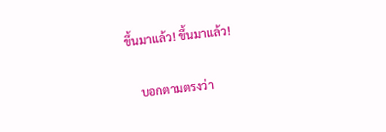ขึ้นมาแล้ว! ขึ้นมาแล้ว!

    บอกตามตรงว่า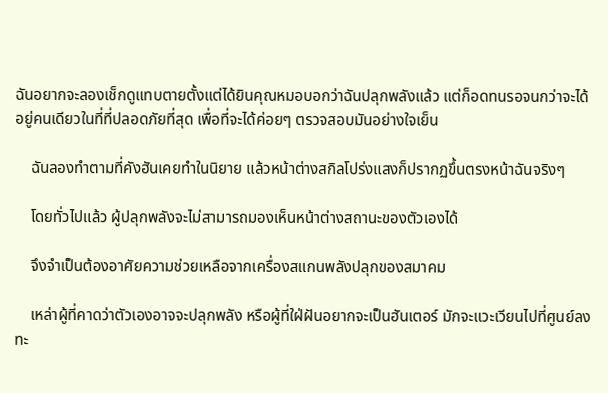ฉันอยากจะลองเช็กดูแทบตายตั้งแต่ได้ยินคุณหมอบอกว่าฉันปลุกพลังแล้ว แต่ก็อดทนรอจนกว่าจะได้อยู่คนเดียวในที่ที่ปลอดภัยที่สุด เพื่อที่จะได้ค่อยๆ ตรวจสอบมันอย่างใจเย็น

    ฉันลองทำตามที่คังฮันเคยทำในนิยาย แล้วหน้าต่างสกิลโปร่งแสงก็ปรากฏขึ้นตรงหน้าฉันจริงๆ

    โดยทั่วไปแล้ว ผู้ปลุกพลังจะไม่สามารถมองเห็นหน้าต่างสถานะของตัวเองได้

    จึงจำเป็นต้องอาศัยความช่วยเหลือจากเครื่องสแกนพลังปลุกของสมาคม

    เหล่าผู้ที่คาดว่าตัวเองอาจจะปลุกพลัง หรือผู้ที่ใฝ่ฝันอยากจะเป็นฮันเตอร์ มักจะแวะเวียนไปที่ศูนย์ลงทะ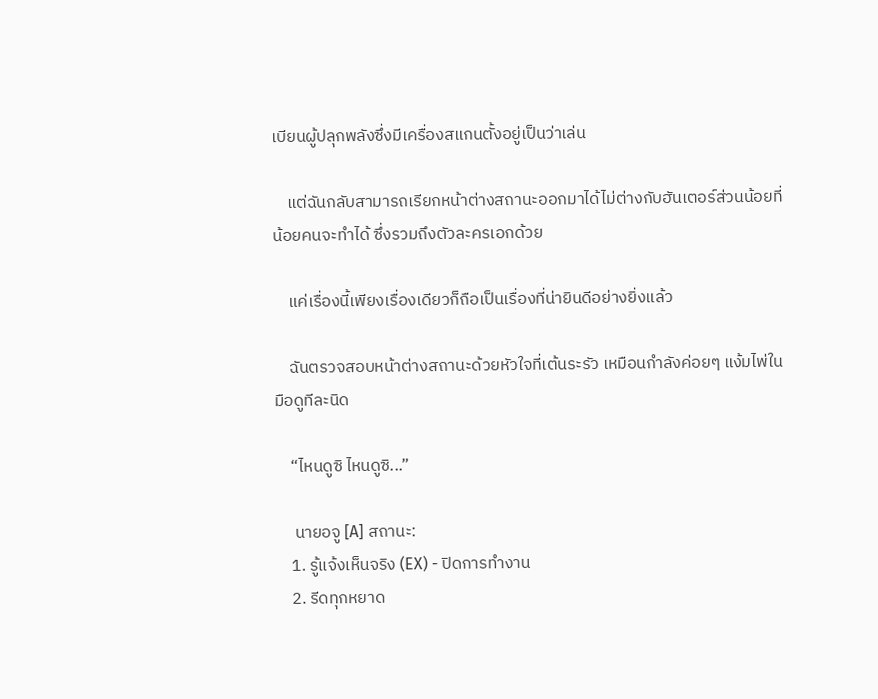เบียนผู้ปลุกพลังซึ่งมีเครื่องสแกนตั้งอยู่เป็นว่าเล่น

    แต่ฉันกลับสามารถเรียกหน้าต่างสถานะออกมาได้ไม่ต่างกับฮันเตอร์ส่วนน้อยที่น้อยคนจะทำได้ ซึ่งรวมถึงตัวละครเอกด้วย

    แค่เรื่องนี้เพียงเรื่องเดียวก็ถือเป็นเรื่องที่น่ายินดีอย่างยิ่งแล้ว

    ฉันตรวจสอบหน้าต่างสถานะด้วยหัวใจที่เต้นระรัว เหมือนกำลังค่อยๆ แง้มไพ่ในมือดูทีละนิด

    “ไหนดูซิ ไหนดูซิ...”

     นายอจู [A] สถานะ:
    1. รู้แจ้งเห็นจริง (EX) - ปิดการทำงาน
    2. รีดทุกหยาด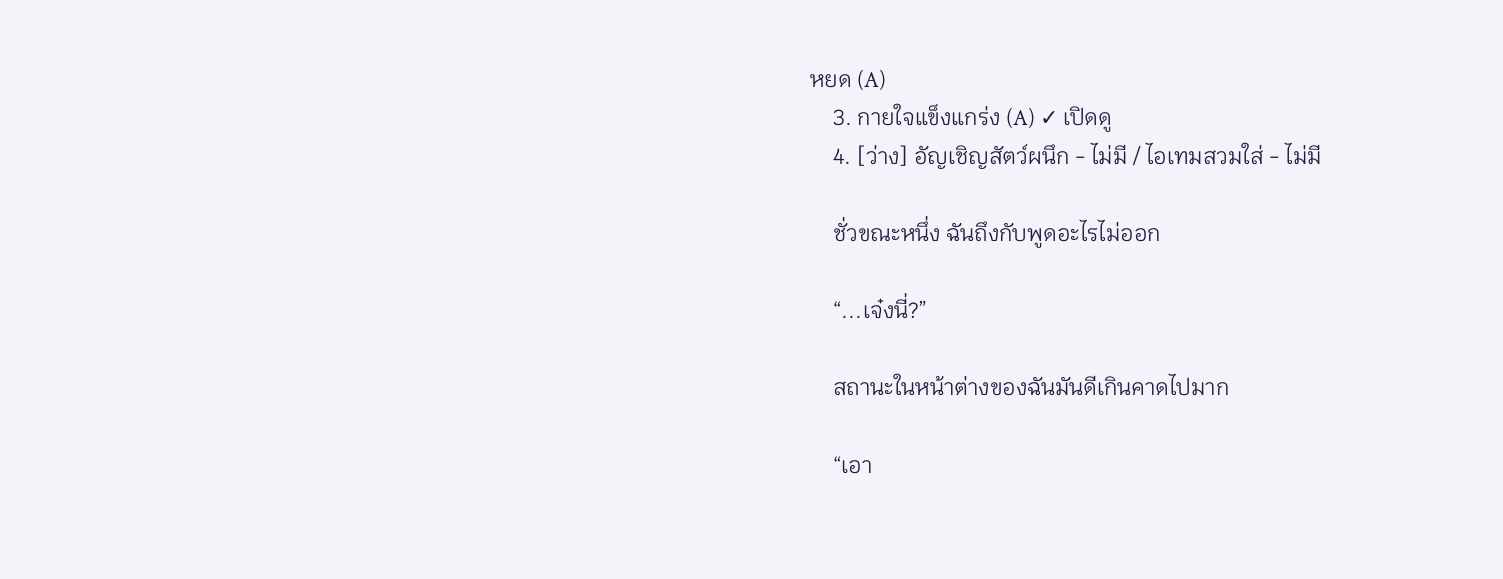หยด (A)
    3. กายใจแข็งแกร่ง (A) ✓ เปิดดู
    4. [ว่าง] อัญเชิญสัตว์ผนึก - ไม่มี / ไอเทมสวมใส่ - ไม่มี

    ชั่วขณะหนึ่ง ฉันถึงกับพูดอะไรไม่ออก

    “...เจ๋งนี่?”

    สถานะในหน้าต่างของฉันมันดีเกินคาดไปมาก

    “เอา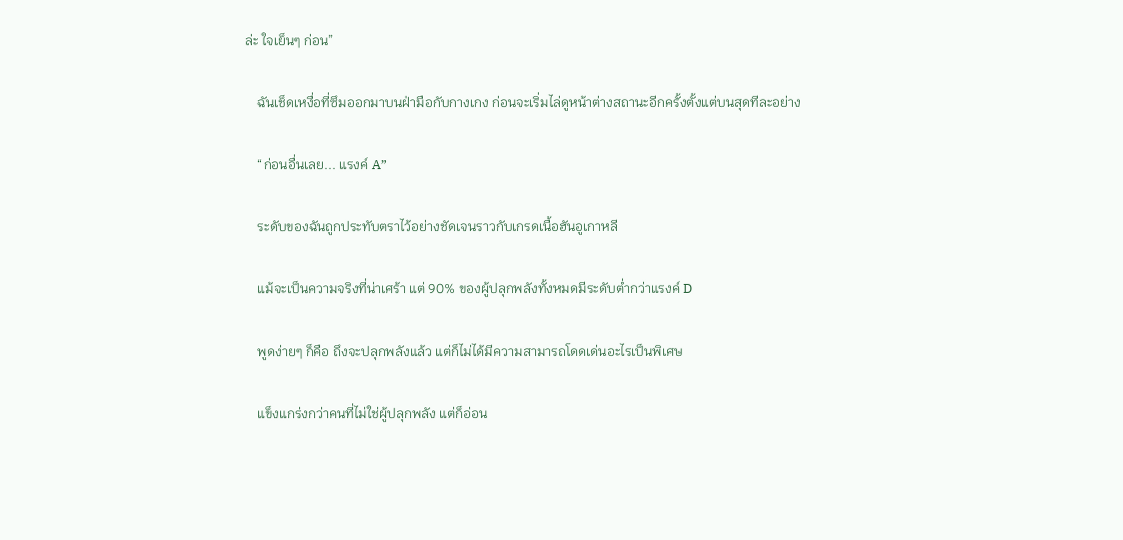ล่ะ ใจเย็นๆ ก่อน”

    ฉันเช็ดเหงื่อที่ซึมออกมาบนฝ่ามือกับกางเกง ก่อนจะเริ่มไล่ดูหน้าต่างสถานะอีกครั้งตั้งแต่บนสุดทีละอย่าง

    “ก่อนอื่นเลย... แรงค์ A”

    ระดับของฉันถูกประทับตราไว้อย่างชัดเจนราวกับเกรดเนื้อฮันอูเกาหลี

    แม้จะเป็นความจริงที่น่าเศร้า แต่ 90% ของผู้ปลุกพลังทั้งหมดมีระดับต่ำกว่าแรงค์ D

    พูดง่ายๆ ก็คือ ถึงจะปลุกพลังแล้ว แต่ก็ไม่ได้มีความสามารถโดดเด่นอะไรเป็นพิเศษ

    แข็งแกร่งกว่าคนที่ไม่ใช่ผู้ปลุกพลัง แต่ก็อ่อน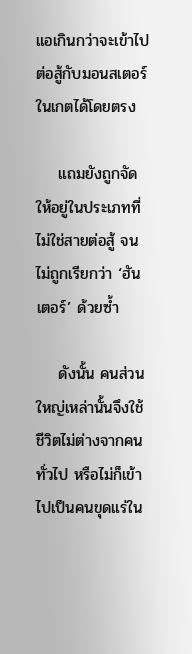แอเกินกว่าจะเข้าไปต่อสู้กับมอนสเตอร์ในเกตได้โดยตรง

    แถมยังถูกจัดให้อยู่ในประเภทที่ไม่ใช่สายต่อสู้ จนไม่ถูกเรียกว่า ‘ฮันเตอร์’ ด้วยซ้ำ

    ดังนั้น คนส่วนใหญ่เหล่านั้นจึงใช้ชีวิตไม่ต่างจากคนทั่วไป หรือไม่ก็เข้าไปเป็นคนขุดแร่ใน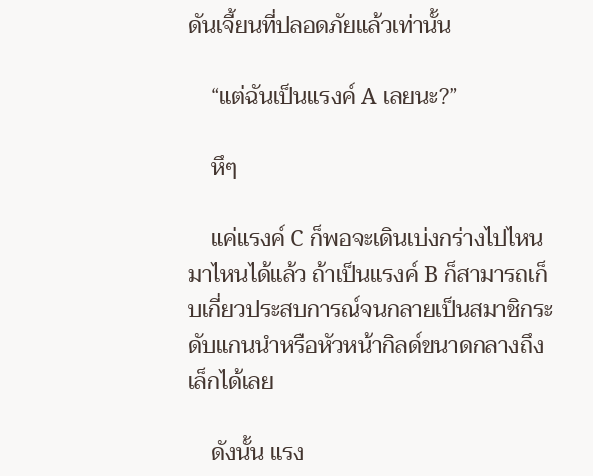ดันเจี้ยนที่ปลอดภัยแล้วเท่านั้น

    “แต่ฉันเป็นแรงค์ A เลยนะ?”

    หึๆ

    แค่แรงค์ C ก็พอจะเดินเบ่งกร่างไปไหนมาไหนได้แล้ว ถ้าเป็นแรงค์ B ก็สามารถเก็บเกี่ยวประสบการณ์จนกลายเป็นสมาชิกระดับแกนนำหรือหัวหน้ากิลด์ขนาดกลางถึงเล็กได้เลย

    ดังนั้น แรง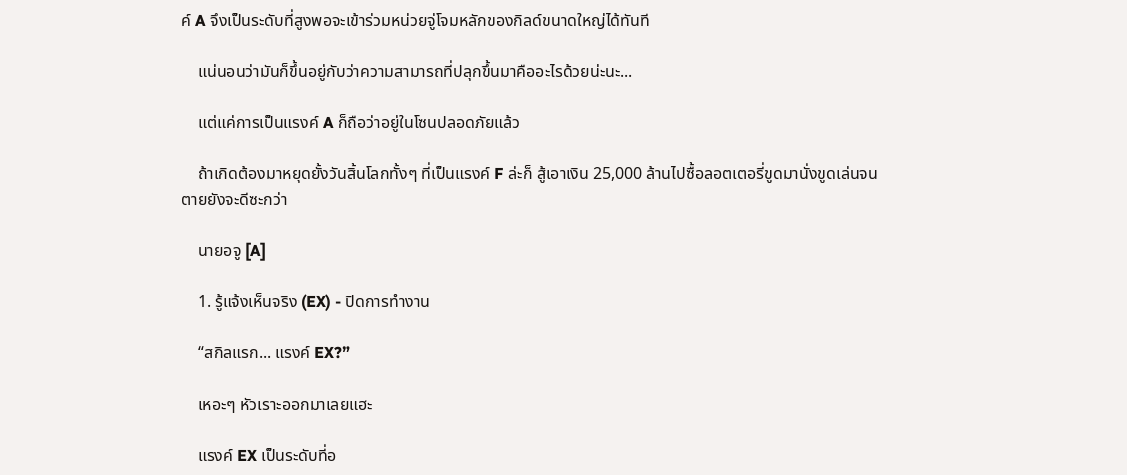ค์ A จึงเป็นระดับที่สูงพอจะเข้าร่วมหน่วยจู่โจมหลักของกิลด์ขนาดใหญ่ได้ทันที

    แน่นอนว่ามันก็ขึ้นอยู่กับว่าความสามารถที่ปลุกขึ้นมาคืออะไรด้วยน่ะนะ...

    แต่แค่การเป็นแรงค์ A ก็ถือว่าอยู่ในโซนปลอดภัยแล้ว

    ถ้าเกิดต้องมาหยุดยั้งวันสิ้นโลกทั้งๆ ที่เป็นแรงค์ F ล่ะก็ สู้เอาเงิน 25,000 ล้านไปซื้อลอตเตอรี่ขูดมานั่งขูดเล่นจนตายยังจะดีซะกว่า

    นายอจู [A]

    1. รู้แจ้งเห็นจริง (EX) - ปิดการทำงาน

    “สกิลแรก... แรงค์ EX?”

    เหอะๆ หัวเราะออกมาเลยแฮะ

    แรงค์ EX เป็นระดับที่อ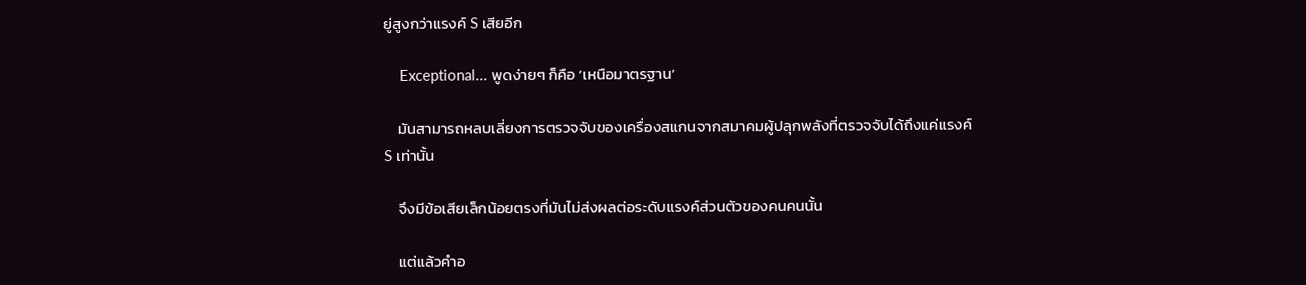ยู่สูงกว่าแรงค์ S เสียอีก

    Exceptional... พูดง่ายๆ ก็คือ ‘เหนือมาตรฐาน’

    มันสามารถหลบเลี่ยงการตรวจจับของเครื่องสแกนจากสมาคมผู้ปลุกพลังที่ตรวจจับได้ถึงแค่แรงค์ S เท่านั้น

    จึงมีข้อเสียเล็กน้อยตรงที่มันไม่ส่งผลต่อระดับแรงค์ส่วนตัวของคนคนนั้น

    แต่แล้วคำอ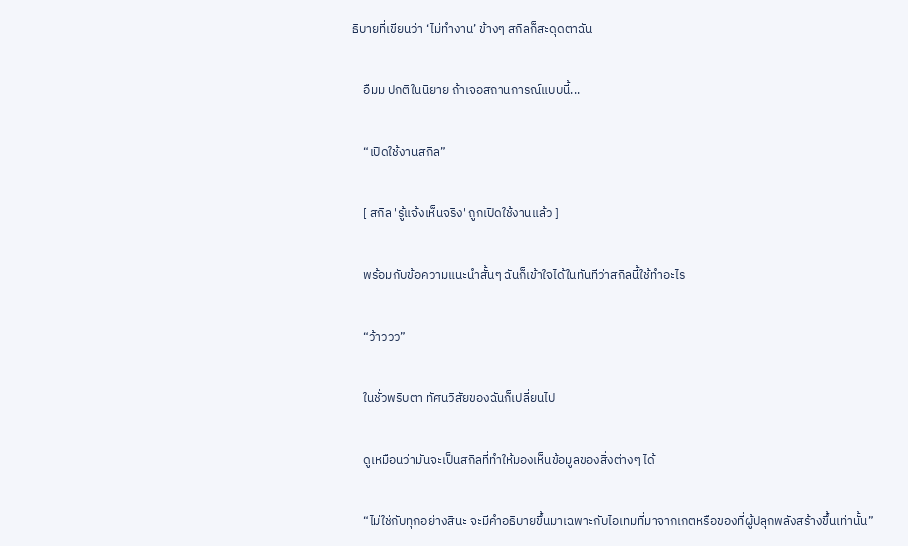ธิบายที่เขียนว่า ‘ไม่ทำงาน’ ข้างๆ สกิลก็สะดุดตาฉัน

    อืมม ปกติในนิยาย ถ้าเจอสถานการณ์แบบนี้...

    “เปิดใช้งานสกิล”

    [ สกิล 'รู้แจ้งเห็นจริง' ถูกเปิดใช้งานแล้ว ]

    พร้อมกับข้อความแนะนำสั้นๆ ฉันก็เข้าใจได้ในทันทีว่าสกิลนี้ใช้ทำอะไร

    “ว้าววว”

    ในชั่วพริบตา ทัศนวิสัยของฉันก็เปลี่ยนไป

    ดูเหมือนว่ามันจะเป็นสกิลที่ทำให้มองเห็นข้อมูลของสิ่งต่างๆ ได้

    “ไม่ใช่กับทุกอย่างสินะ จะมีคำอธิบายขึ้นมาเฉพาะกับไอเทมที่มาจากเกตหรือของที่ผู้ปลุกพลังสร้างขึ้นเท่านั้น”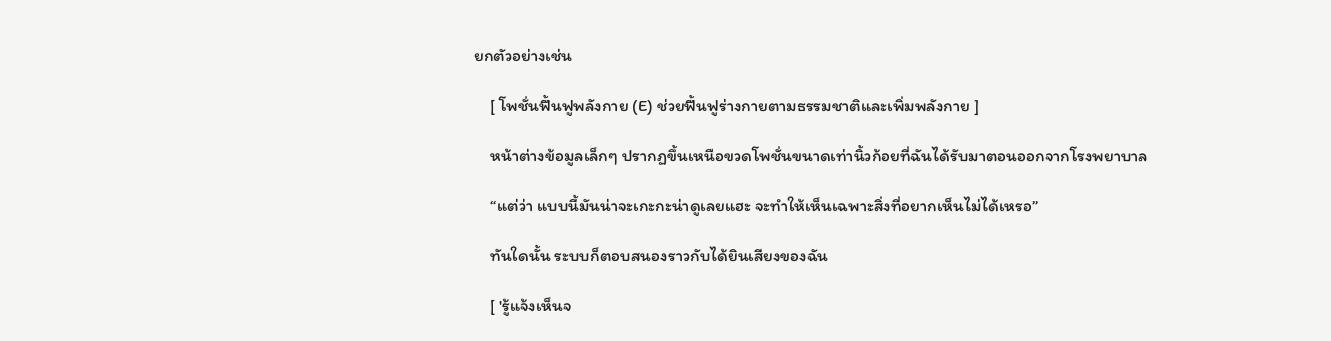ยกตัวอย่างเช่น

    [ โพชั่นฟื้นฟูพลังกาย (E) ช่วยฟื้นฟูร่างกายตามธรรมชาติและเพิ่มพลังกาย ]

    หน้าต่างข้อมูลเล็กๆ ปรากฏขึ้นเหนือขวดโพชั่นขนาดเท่านิ้วก้อยที่ฉันได้รับมาตอนออกจากโรงพยาบาล

    “แต่ว่า แบบนี้มันน่าจะเกะกะน่าดูเลยแฮะ จะทำให้เห็นเฉพาะสิ่งที่อยากเห็นไม่ได้เหรอ”

    ทันใดนั้น ระบบก็ตอบสนองราวกับได้ยินเสียงของฉัน

    [ 'รู้แจ้งเห็นจ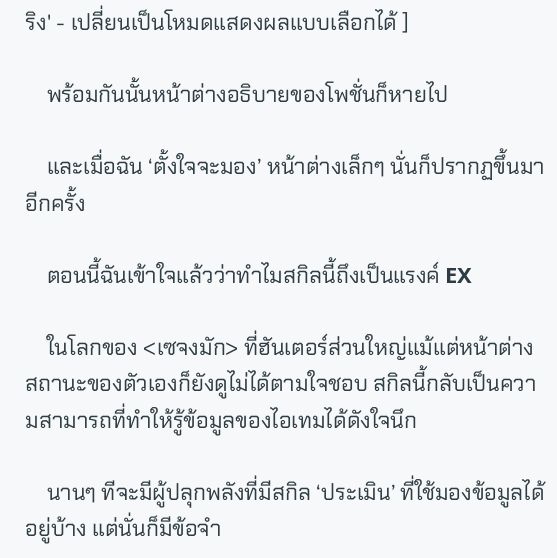ริง' - เปลี่ยนเป็นโหมดแสดงผลแบบเลือกได้ ]

    พร้อมกันนั้นหน้าต่างอธิบายของโพชั่นก็หายไป

    และเมื่อฉัน ‘ตั้งใจจะมอง’ หน้าต่างเล็กๆ นั่นก็ปรากฏขึ้นมาอีกครั้ง

    ตอนนี้ฉันเข้าใจแล้วว่าทำไมสกิลนี้ถึงเป็นแรงค์ EX

    ในโลกของ <เซจงมัก> ที่ฮันเตอร์ส่วนใหญ่แม้แต่หน้าต่างสถานะของตัวเองก็ยังดูไม่ได้ตามใจชอบ สกิลนี้กลับเป็นความสามารถที่ทำให้รู้ข้อมูลของไอเทมได้ดังใจนึก

    นานๆ ทีจะมีผู้ปลุกพลังที่มีสกิล ‘ประเมิน’ ที่ใช้มองข้อมูลได้อยู่บ้าง แต่นั่นก็มีข้อจำ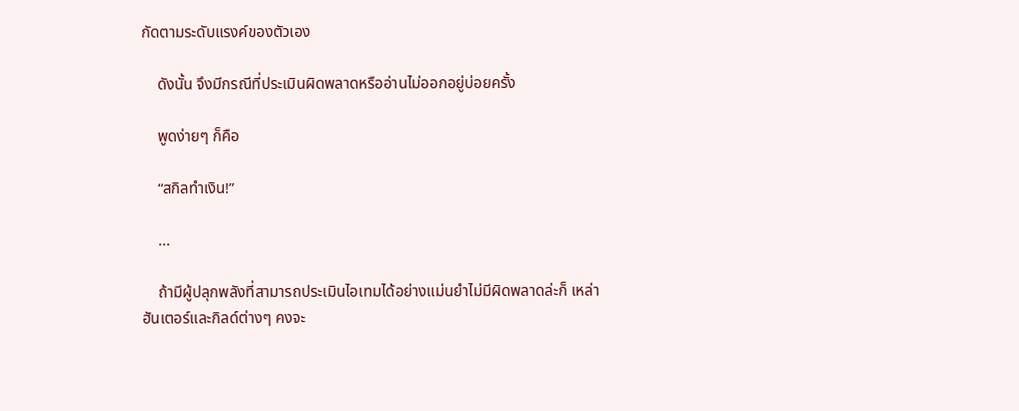กัดตามระดับแรงค์ของตัวเอง

    ดังนั้น จึงมีกรณีที่ประเมินผิดพลาดหรืออ่านไม่ออกอยู่บ่อยครั้ง

    พูดง่ายๆ ก็คือ

    “สกิลทำเงิน!”

    ...

    ถ้ามีผู้ปลุกพลังที่สามารถประเมินไอเทมได้อย่างแม่นยำไม่มีผิดพลาดล่ะก็ เหล่าฮันเตอร์และกิลด์ต่างๆ คงจะ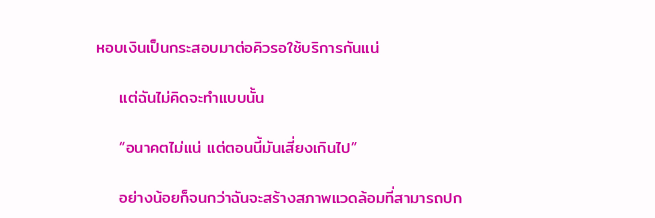หอบเงินเป็นกระสอบมาต่อคิวรอใช้บริการกันแน่

    แต่ฉันไม่คิดจะทำแบบนั้น

    “อนาคตไม่แน่ แต่ตอนนี้มันเสี่ยงเกินไป”

    อย่างน้อยก็จนกว่าฉันจะสร้างสภาพแวดล้อมที่สามารถปก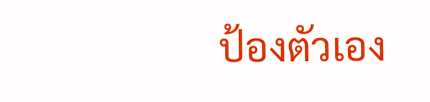ป้องตัวเอง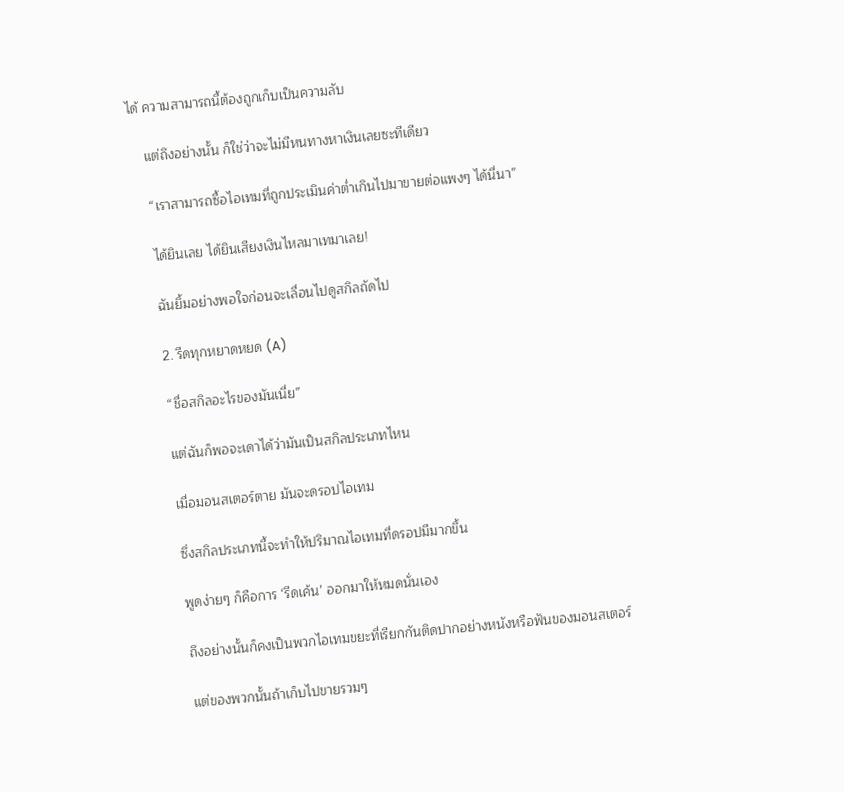ได้ ความสามารถนี้ต้องถูกเก็บเป็นความลับ

    แต่ถึงอย่างนั้น ก็ใช่ว่าจะไม่มีหนทางหาเงินเลยซะทีเดียว

    “เราสามารถซื้อไอเทมที่ถูกประเมินค่าต่ำเกินไปมาขายต่อแพงๆ ได้นี่นา”

    ได้ยินเลย ได้ยินเสียงเงินไหลมาเทมาเลย!

    ฉันยิ้มอย่างพอใจก่อนจะเลื่อนไปดูสกิลถัดไป

    2. รีดทุกหยาดหยด (A)

    “ชื่อสกิลอะไรของมันเนี่ย”

    แต่ฉันก็พอจะเดาได้ว่ามันเป็นสกิลประเภทไหน

    เมื่อมอนสเตอร์ตาย มันจะดรอปไอเทม

    ซึ่งสกิลประเภทนี้จะทำให้ปริมาณไอเทมที่ดรอปมีมากขึ้น

    พูดง่ายๆ ก็คือการ ‘รีดเค้น’ ออกมาให้หมดนั่นเอง

    ถึงอย่างนั้นก็คงเป็นพวกไอเทมขยะที่เรียกกันติดปากอย่างหนังหรือฟันของมอนสเตอร์

    แต่ของพวกนั้นถ้าเก็บไปขายรวมๆ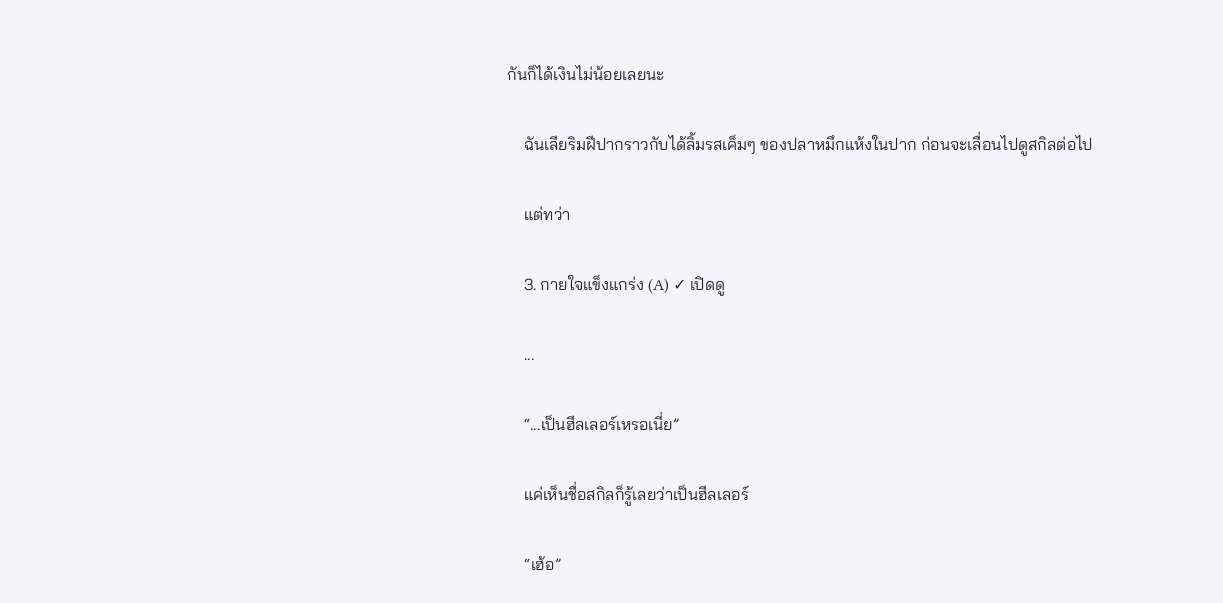กันก็ได้เงินไม่น้อยเลยนะ

    ฉันเลียริมฝีปากราวกับได้ลิ้มรสเค็มๆ ของปลาหมึกแห้งในปาก ก่อนจะเลื่อนไปดูสกิลต่อไป

    แต่ทว่า

    3. กายใจแข็งแกร่ง (A) ✓ เปิดดู

    ...

    “...เป็นฮีลเลอร์เหรอเนี่ย”

    แค่เห็นชื่อสกิลก็รู้เลยว่าเป็นฮีลเลอร์

    “เฮ้อ”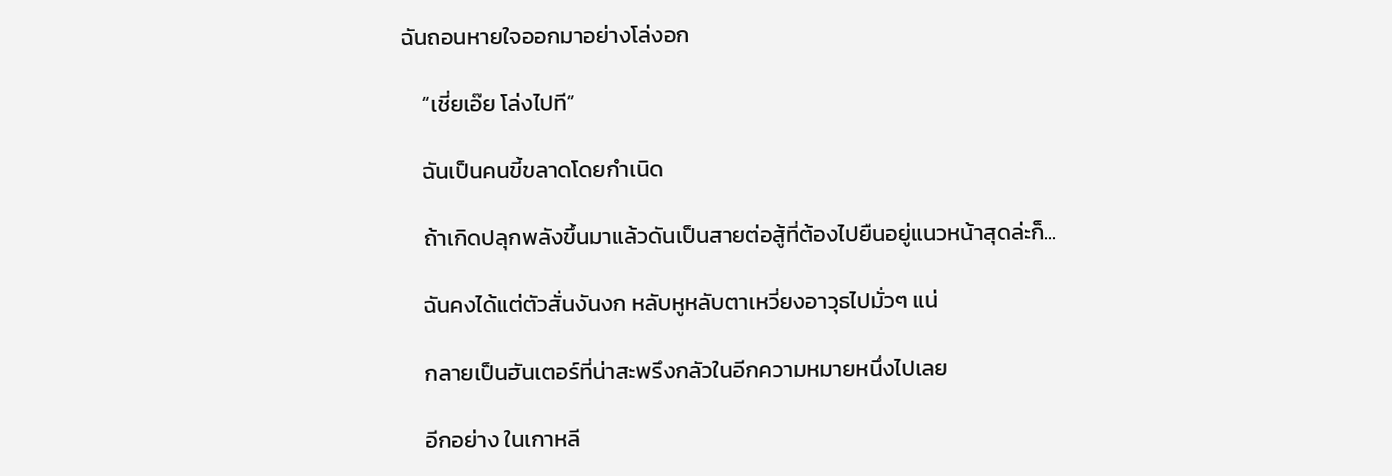ฉันถอนหายใจออกมาอย่างโล่งอก

    “เชี่ยเอ๊ย โล่งไปที”

    ฉันเป็นคนขี้ขลาดโดยกำเนิด

    ถ้าเกิดปลุกพลังขึ้นมาแล้วดันเป็นสายต่อสู้ที่ต้องไปยืนอยู่แนวหน้าสุดล่ะก็...

    ฉันคงได้แต่ตัวสั่นงันงก หลับหูหลับตาเหวี่ยงอาวุธไปมั่วๆ แน่

    กลายเป็นฮันเตอร์ที่น่าสะพรึงกลัวในอีกความหมายหนึ่งไปเลย

    อีกอย่าง ในเกาหลี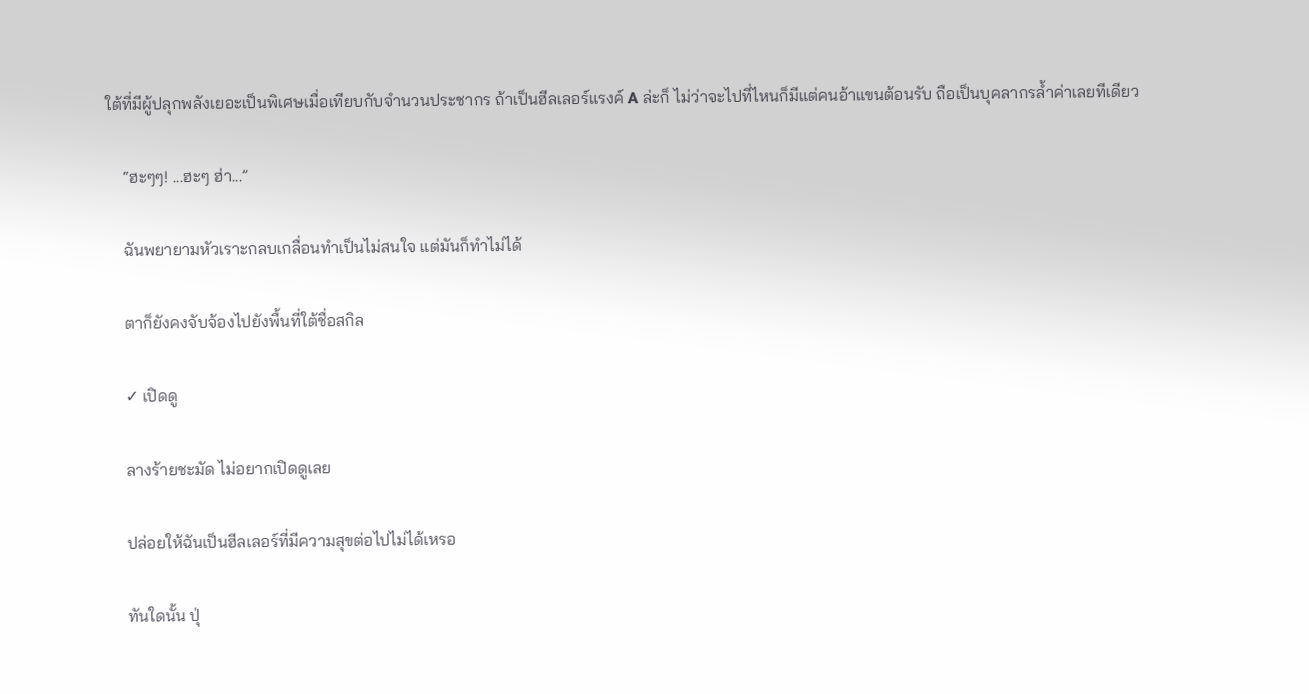ใต้ที่มีผู้ปลุกพลังเยอะเป็นพิเศษเมื่อเทียบกับจำนวนประชากร ถ้าเป็นฮีลเลอร์แรงค์ A ล่ะก็ ไม่ว่าจะไปที่ไหนก็มีแต่คนอ้าแขนต้อนรับ ถือเป็นบุคลากรล้ำค่าเลยทีเดียว

    “ฮะๆๆ! ...ฮะๆ ฮ่า...”

    ฉันพยายามหัวเราะกลบเกลื่อนทำเป็นไม่สนใจ แต่มันก็ทำไม่ได้

    ตาก็ยังคงจับจ้องไปยังพื้นที่ใต้ชื่อสกิล

    ✓ เปิดดู

    ลางร้ายชะมัด ไม่อยากเปิดดูเลย

    ปล่อยให้ฉันเป็นฮีลเลอร์ที่มีความสุขต่อไปไม่ได้เหรอ

    ทันใดนั้น ปุ่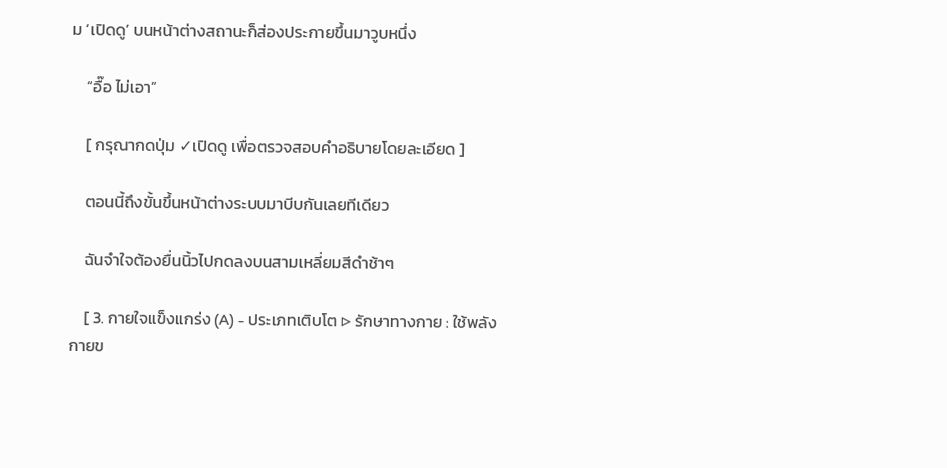ม ‘เปิดดู’ บนหน้าต่างสถานะก็ส่องประกายขึ้นมาวูบหนึ่ง

    “อื๊อ ไม่เอา”

    [ กรุณากดปุ่ม ✓เปิดดู เพื่อตรวจสอบคำอธิบายโดยละเอียด ]

    ตอนนี้ถึงขั้นขึ้นหน้าต่างระบบมาบีบกันเลยทีเดียว

    ฉันจำใจต้องยื่นนิ้วไปกดลงบนสามเหลี่ยมสีดำช้าๆ

    [ 3. กายใจแข็งแกร่ง (A) - ประเภทเติบโต ▷ รักษาทางกาย : ใช้พลังกายข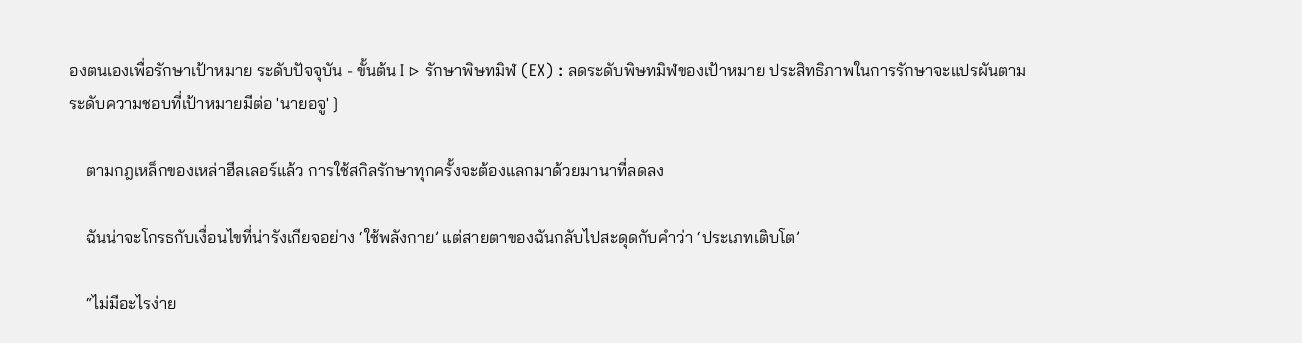องตนเองเพื่อรักษาเป้าหมาย ระดับปัจจุบัน - ขั้นต้น I ▷ รักษาพิษทมิฬ (EX) : ลดระดับพิษทมิฬของเป้าหมาย ประสิทธิภาพในการรักษาจะแปรผันตามระดับความชอบที่เป้าหมายมีต่อ 'นายอจู' ]

    ตามกฎเหล็กของเหล่าฮีลเลอร์แล้ว การใช้สกิลรักษาทุกครั้งจะต้องแลกมาด้วยมานาที่ลดลง

    ฉันน่าจะโกรธกับเงื่อนไขที่น่ารังเกียจอย่าง ‘ใช้พลังกาย’ แต่สายตาของฉันกลับไปสะดุดกับคำว่า ‘ประเภทเติบโต’

    “ไม่มีอะไรง่าย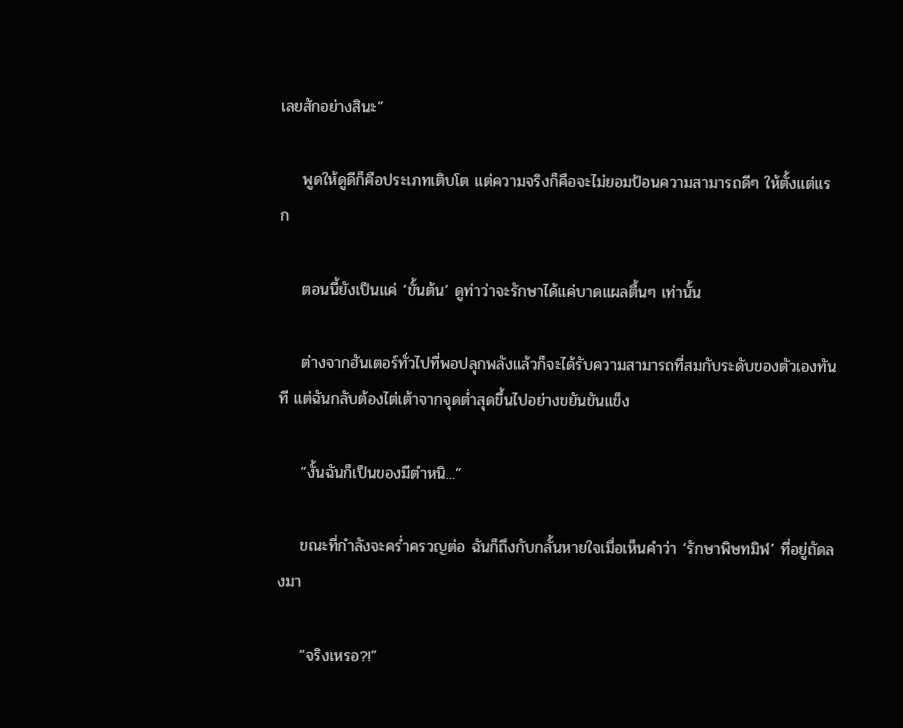เลยสักอย่างสินะ”

    พูดให้ดูดีก็คือประเภทเติบโต แต่ความจริงก็คือจะไม่ยอมป้อนความสามารถดีๆ ให้ตั้งแต่แรก

    ตอนนี้ยังเป็นแค่ ‘ขั้นต้น’ ดูท่าว่าจะรักษาได้แค่บาดแผลตื้นๆ เท่านั้น

    ต่างจากฮันเตอร์ทั่วไปที่พอปลุกพลังแล้วก็จะได้รับความสามารถที่สมกับระดับของตัวเองทันที แต่ฉันกลับต้องไต่เต้าจากจุดต่ำสุดขึ้นไปอย่างขยันขันแข็ง

    “งั้นฉันก็เป็นของมีตำหนิ...”

    ขณะที่กำลังจะคร่ำครวญต่อ ฉันก็ถึงกับกลั้นหายใจเมื่อเห็นคำว่า ‘รักษาพิษทมิฬ’ ที่อยู่ถัดลงมา

    “จริงเหรอ?!”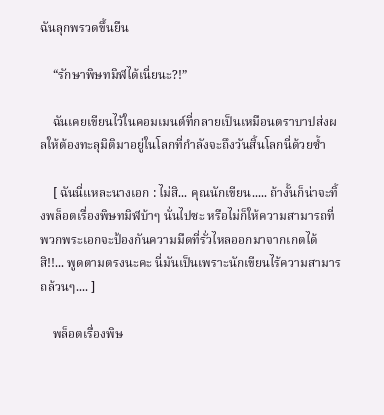ฉันลุกพรวดขึ้นยืน

    “รักษาพิษทมิฬได้เนี่ยนะ?!”

    ฉันเคยเขียนไว้ในคอมเมนต์ที่กลายเป็นเหมือนตราบาปส่งผลให้ต้องทะลุมิติมาอยู่ในโลกที่กำลังจะถึงวันสิ้นโลกนี่ด้วยซ้ำ

    [ ฉันนี่แหละนางเอก : ไม่สิ... คุณนักเขียน..... ถ้างั้นก็น่าจะทิ้งพล็อตเรื่องพิษทมิฬบ้าๆ นั่นไปซะ หรือไม่ก็ให้ความสามารถที่พวกพระเอกจะป้องกันความมืดที่รั่วไหลออกมาจากเกตได้สิ!!... พูดตามตรงนะคะ นี่มันเป็นเพราะนักเขียนไร้ความสามารถล้วนๆ.... ]

    พล็อตเรื่องพิษ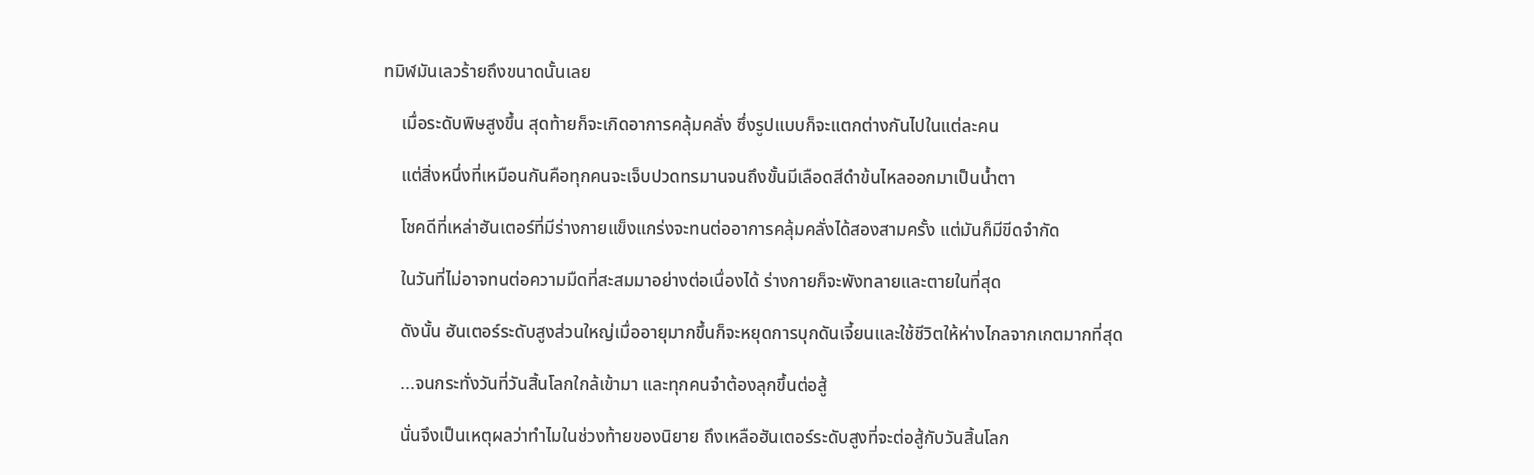ทมิฬมันเลวร้ายถึงขนาดนั้นเลย

    เมื่อระดับพิษสูงขึ้น สุดท้ายก็จะเกิดอาการคลุ้มคลั่ง ซึ่งรูปแบบก็จะแตกต่างกันไปในแต่ละคน

    แต่สิ่งหนึ่งที่เหมือนกันคือทุกคนจะเจ็บปวดทรมานจนถึงขั้นมีเลือดสีดำข้นไหลออกมาเป็นน้ำตา

    โชคดีที่เหล่าฮันเตอร์ที่มีร่างกายแข็งแกร่งจะทนต่ออาการคลุ้มคลั่งได้สองสามครั้ง แต่มันก็มีขีดจำกัด

    ในวันที่ไม่อาจทนต่อความมืดที่สะสมมาอย่างต่อเนื่องได้ ร่างกายก็จะพังทลายและตายในที่สุด

    ดังนั้น ฮันเตอร์ระดับสูงส่วนใหญ่เมื่ออายุมากขึ้นก็จะหยุดการบุกดันเจี้ยนและใช้ชีวิตให้ห่างไกลจากเกตมากที่สุด

    ...จนกระทั่งวันที่วันสิ้นโลกใกล้เข้ามา และทุกคนจำต้องลุกขึ้นต่อสู้

    นั่นจึงเป็นเหตุผลว่าทำไมในช่วงท้ายของนิยาย ถึงเหลือฮันเตอร์ระดับสูงที่จะต่อสู้กับวันสิ้นโลก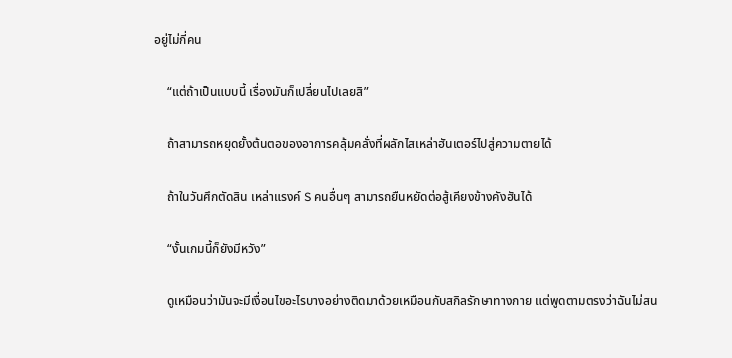อยู่ไม่กี่คน

    “แต่ถ้าเป็นแบบนี้ เรื่องมันก็เปลี่ยนไปเลยสิ”

    ถ้าสามารถหยุดยั้งต้นตอของอาการคลุ้มคลั่งที่ผลักไสเหล่าฮันเตอร์ไปสู่ความตายได้

    ถ้าในวันศึกตัดสิน เหล่าแรงค์ S คนอื่นๆ สามารถยืนหยัดต่อสู้เคียงข้างคังฮันได้

    “งั้นเกมนี้ก็ยังมีหวัง”

    ดูเหมือนว่ามันจะมีเงื่อนไขอะไรบางอย่างติดมาด้วยเหมือนกับสกิลรักษาทางกาย แต่พูดตามตรงว่าฉันไม่สน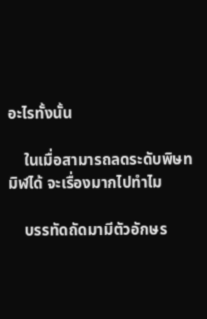อะไรทั้งนั้น

    ในเมื่อสามารถลดระดับพิษทมิฬได้ จะเรื่องมากไปทำไม

    บรรทัดถัดมามีตัวอักษร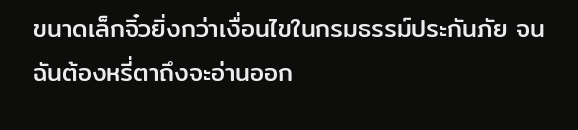ขนาดเล็กจิ๋วยิ่งกว่าเงื่อนไขในกรมธรรม์ประกันภัย จนฉันต้องหรี่ตาถึงจะอ่านออก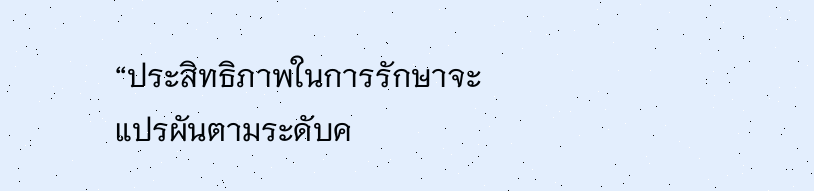“ประสิทธิภาพในการรักษาจะแปรผันตามระดับค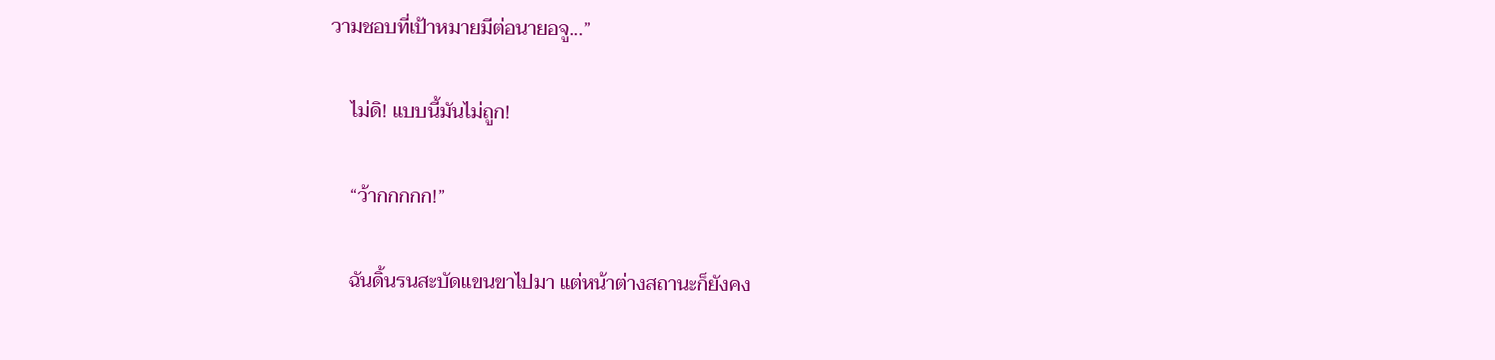วามชอบที่เป้าหมายมีต่อนายอจู...”

    ไม่ดิ! แบบนี้มันไม่ถูก!

    “ว้ากกกกก!”

    ฉันดิ้นรนสะบัดแขนขาไปมา แต่หน้าต่างสถานะก็ยังคง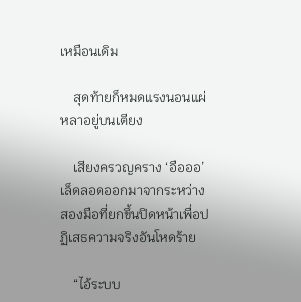เหมือนเดิม

    สุดท้ายก็หมดแรงนอนแผ่หลาอยู่บนเตียง

    เสียงครวญคราง ‘อือออ’ เล็ดลอดออกมาจากระหว่างสองมือที่ยกขึ้นปิดหน้าเพื่อปฏิเสธความจริงอันโหดร้าย

    “ไอ้ระบบ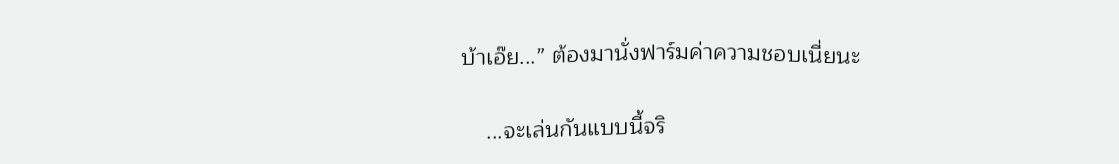บ้าเอ๊ย...” ต้องมานั่งฟาร์มค่าความชอบเนี่ยนะ

    ...จะเล่นกันแบบนี้จริ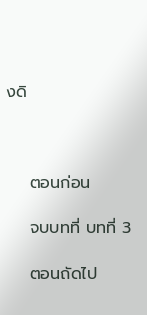งดิ



    ตอนก่อน

    จบบทที่ บทที่ 3

    ตอนถัดไป